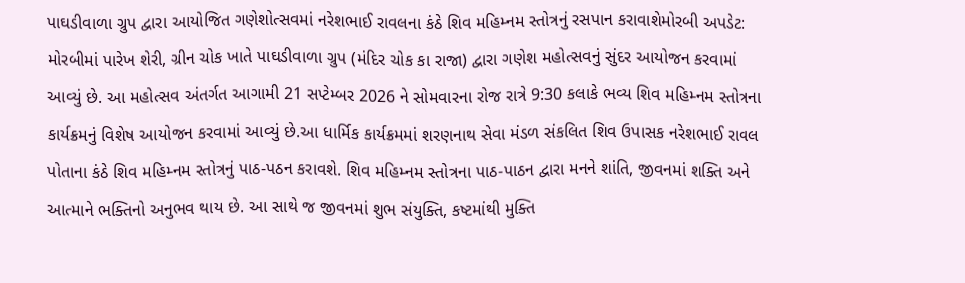પાઘડીવાળા ગ્રુપ દ્વારા આયોજિત ગણેશોત્સવમાં નરેશભાઈ રાવલના કંઠે શિવ મહિમ્નમ સ્તોત્રનું રસપાન કરાવાશેમોરબી અપડેટ: મોરબીમાં પારેખ શેરી, ગ્રીન ચોક ખાતે પાઘડીવાળા ગ્રુપ (મંદિર ચોક કા રાજા) દ્વારા ગણેશ મહોત્સવનું સુંદર આયોજન કરવામાં આવ્યું છે. આ મહોત્સવ અંતર્ગત આગામી 21 સપ્ટેમ્બર 2026 ને સોમવારના રોજ રાત્રે 9:30 કલાકે ભવ્ય શિવ મહિમ્નમ સ્તોત્રના કાર્યક્રમનું વિશેષ આયોજન કરવામાં આવ્યું છે.આ ધાર્મિક કાર્યક્રમમાં શરણનાથ સેવા મંડળ સંકલિત શિવ ઉપાસક નરેશભાઈ રાવલ પોતાના કંઠે શિવ મહિમ્નમ સ્તોત્રનું પાઠ-પઠન કરાવશે. શિવ મહિમ્નમ સ્તોત્રના પાઠ-પાઠન દ્વારા મનને શાંતિ, જીવનમાં શક્તિ અને આત્માને ભક્તિનો અનુભવ થાય છે. આ સાથે જ જીવનમાં શુભ સંયુક્તિ, કષ્ટમાંથી મુક્તિ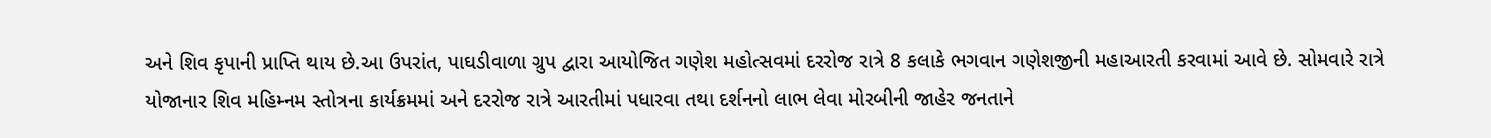અને શિવ કૃપાની પ્રાપ્તિ થાય છે.આ ઉપરાંત, પાઘડીવાળા ગ્રુપ દ્વારા આયોજિત ગણેશ મહોત્સવમાં દરરોજ રાત્રે 8 કલાકે ભગવાન ગણેશજીની મહાઆરતી કરવામાં આવે છે. સોમવારે રાત્રે યોજાનાર શિવ મહિમ્નમ સ્તોત્રના કાર્યક્રમમાં અને દરરોજ રાત્રે આરતીમાં પધારવા તથા દર્શનનો લાભ લેવા મોરબીની જાહેર જનતાને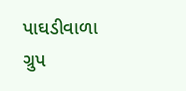પાઘડીવાળા ગ્રુપ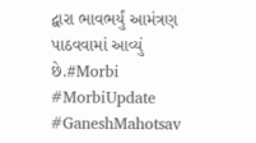દ્વારા ભાવભર્યું આમંત્રણ પાઠવવામાં આવ્યું છે.#Morbi #MorbiUpdate #GaneshMahotsav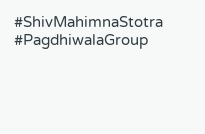#ShivMahimnaStotra #PagdhiwalaGroup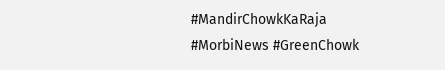#MandirChowkKaRaja #MorbiNews #GreenChowk